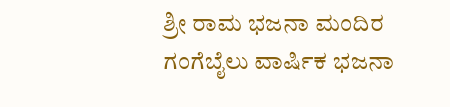ಶ್ರೀ ರಾಮ ಭಜನಾ ಮಂದಿರ ಗಂಗೆಬೈಲು ವಾರ್ಷಿಕ ಭಜನಾ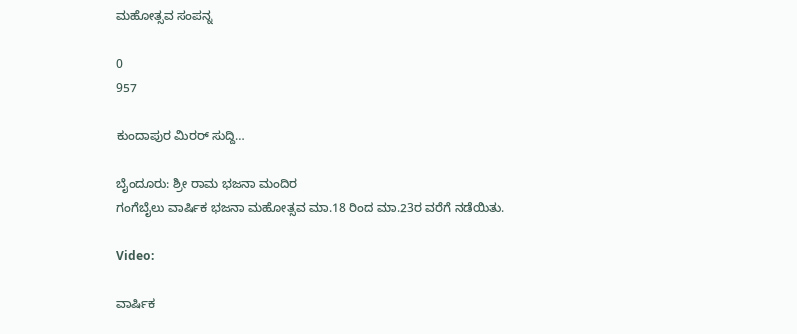ಮಹೋತ್ಸವ ಸಂಪನ್ನ

0
957

ಕುಂದಾಪುರ ಮಿರರ್ ಸುದ್ದಿ…

ಬೈಂದೂರು: ಶ್ರೀ ರಾಮ ಭಜನಾ ಮಂದಿರ
ಗಂಗೆಬೈಲು ವಾರ್ಷಿಕ ಭಜನಾ ಮಹೋತ್ಸವ ಮಾ.18 ರಿಂದ ಮಾ.23ರ ವರೆಗೆ ನಡೆಯಿತು.

Video:

ವಾರ್ಷಿಕ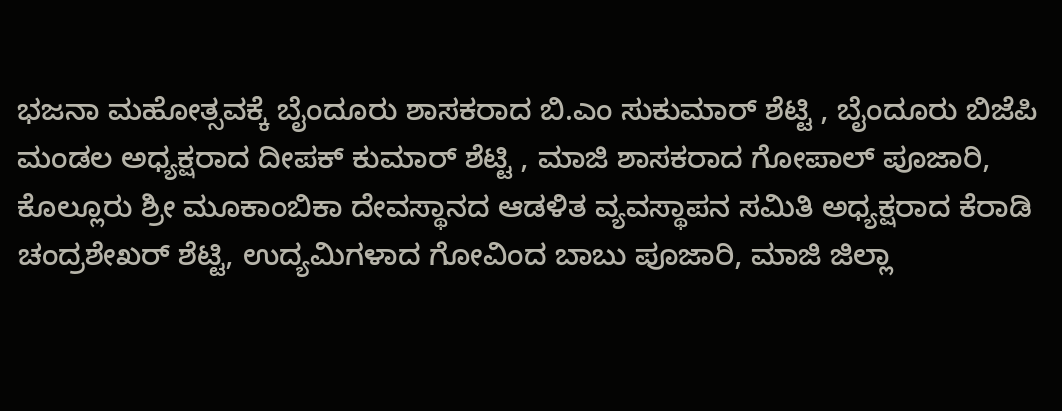ಭಜನಾ ಮಹೋತ್ಸವಕ್ಕೆ ಬೈಂದೂರು ಶಾಸಕರಾದ ಬಿ.ಎಂ ಸುಕುಮಾರ್ ಶೆಟ್ಟಿ , ಬೈಂದೂರು ಬಿಜೆಪಿ ಮಂಡಲ ಅಧ್ಯಕ್ಷರಾದ ದೀಪಕ್ ಕುಮಾರ್ ಶೆಟ್ಟಿ , ಮಾಜಿ ಶಾಸಕರಾದ ಗೋಪಾಲ್ ಪೂಜಾರಿ, ಕೊಲ್ಲೂರು ಶ್ರೀ ಮೂಕಾಂಬಿಕಾ ದೇವಸ್ಥಾನದ ಆಡಳಿತ ವ್ಯವಸ್ಥಾಪನ ಸಮಿತಿ ಅಧ್ಯಕ್ಷರಾದ ಕೆರಾಡಿ ಚಂದ್ರಶೇಖರ್ ಶೆಟ್ಟಿ, ಉದ್ಯಮಿಗಳಾದ ಗೋವಿಂದ ಬಾಬು ಪೂಜಾರಿ, ಮಾಜಿ ಜಿಲ್ಲಾ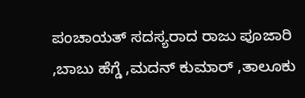ಪಂಚಾಯತ್ ಸದಸ್ಯರಾದ ರಾಜು ಪೂಜಾರಿ ,ಬಾಬು ಹೆಗ್ಡೆ ,ಮದನ್ ಕುಮಾರ್ ,ತಾಲೂಕು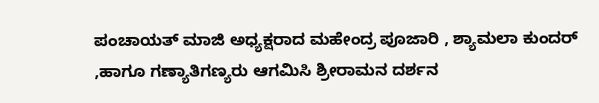ಪಂಚಾಯತ್ ಮಾಜಿ ಅಧ್ಯಕ್ಷರಾದ ಮಹೇಂದ್ರ ಪೂಜಾರಿ , ಶ್ಯಾಮಲಾ ಕುಂದರ್ ,ಹಾಗೂ ಗಣ್ಯಾತಿಗಣ್ಯರು ಆಗಮಿಸಿ ಶ್ರೀರಾಮನ ದರ್ಶನ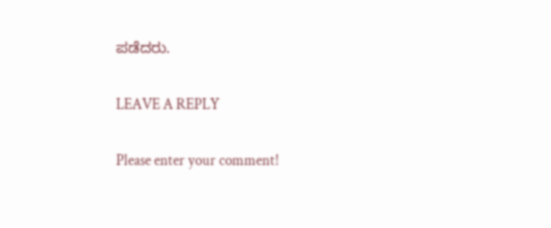ಪಡೆದರು.

LEAVE A REPLY

Please enter your comment!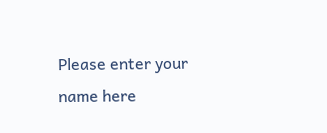Please enter your name here